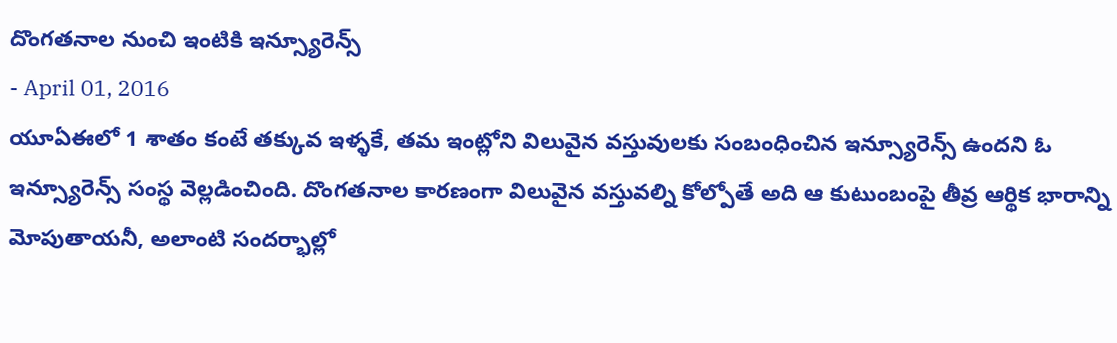దొంగతనాల నుంచి ఇంటికి ఇన్స్యూరెన్స్
- April 01, 2016
యూఏఈలో 1 శాతం కంటే తక్కువ ఇళ్ళకే, తమ ఇంట్లోని విలువైన వస్తువులకు సంబంధించిన ఇన్స్యూరెన్స్ ఉందని ఓ ఇన్స్యూరెన్స్ సంస్థ వెల్లడించింది. దొంగతనాల కారణంగా విలువైన వస్తువల్ని కోల్పోతే అది ఆ కుటుంబంపై తీవ్ర ఆర్థిక భారాన్ని మోపుతాయనీ, అలాంటి సందర్భాల్లో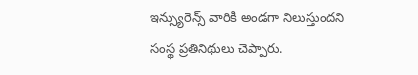ఇన్స్యురెన్స్ వారికి అండగా నిలుస్తుందని సంస్థ ప్రతినిథులు చెప్పారు.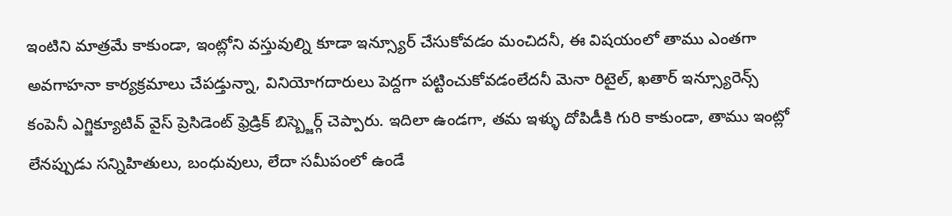ఇంటిని మాత్రమే కాకుండా, ఇంట్లోని వస్తువుల్ని కూడా ఇన్స్యూర్ చేసుకోవడం మంచిదనీ, ఈ విషయంలో తాము ఎంతగా అవగాహనా కార్యక్రమాలు చేపడ్తున్నా, వినియోగదారులు పెద్దగా పట్టించుకోవడంలేదనీ మెనా రిటైల్, ఖతార్ ఇన్స్యూరెన్స్ కంపెనీ ఎగ్జిక్యూటివ్ వైస్ ప్రెసిడెంట్ ఫ్రెడ్రిక్ బిస్బ్జెర్గ్ చెప్పారు. ఇదిలా ఉండగా, తమ ఇళ్ళు దోపిడీకి గురి కాకుండా, తాము ఇంట్లో లేనప్పుడు సన్నిహితులు, బంధువులు, లేదా సమీపంలో ఉండే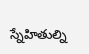స్నేహితుల్ని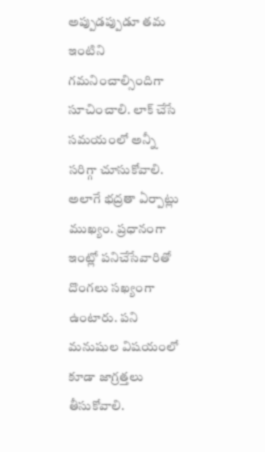అప్పుడప్పుడూ తమ ఇంటిని గమనించాల్సిందిగా సూచించాలి. లాక్ చేసే సమయంలో అన్నీ సరిగ్గా చూసుకోవాలి. అలాగే భద్రతా ఏర్పాట్లు ముఖ్యం. ప్రధానంగా ఇంట్లో పనిచేసేవారితో దొంగలు సఖ్యంగా ఉంటారు. పని మనుషుల విషయంలో కూడా జాగ్రత్తలు తీసుకోవాలి.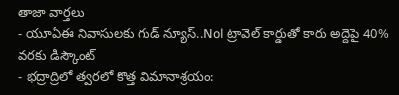తాజా వార్తలు
- యూఏఈ నివాసులకు గుడ్ న్యూస్..Nol ట్రావెల్ కార్డుతో కారు అద్దెపై 40% వరకు డిస్కౌంట్
- భద్రాద్రిలో త్వరలో కొత్త విమానాశ్రయం: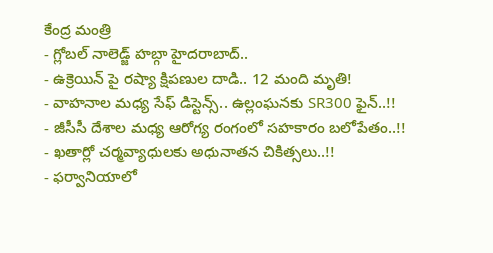కేంద్ర మంత్రి
- గ్లోబల్ నాలెడ్జ్ హబ్గా హైదరాబాద్..
- ఉక్రెయిన్ పై రష్యా క్షిపణుల దాడి.. 12 మంది మృతి!
- వాహనాల మధ్య సేఫ్ డిస్టెన్స్.. ఉల్లంఘనకు SR300 ఫైన్..!!
- జీసీసీ దేశాల మధ్య ఆరోగ్య రంగంలో సహకారం బలోపేతం..!!
- ఖతార్లో చర్మవ్యాధులకు అధునాతన చికిత్సలు..!!
- ఫర్వానియాలో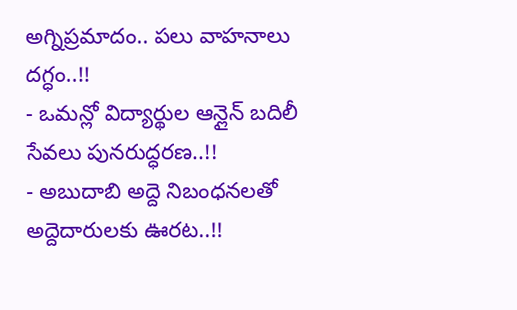అగ్నిప్రమాదం.. పలు వాహనాలు దగ్ధం..!!
- ఒమన్లో విద్యార్థుల ఆన్లైన్ బదిలీ సేవలు పునరుద్ధరణ..!!
- అబుదాబి అద్దె నిబంధనలతో అద్దెదారులకు ఊరట..!!